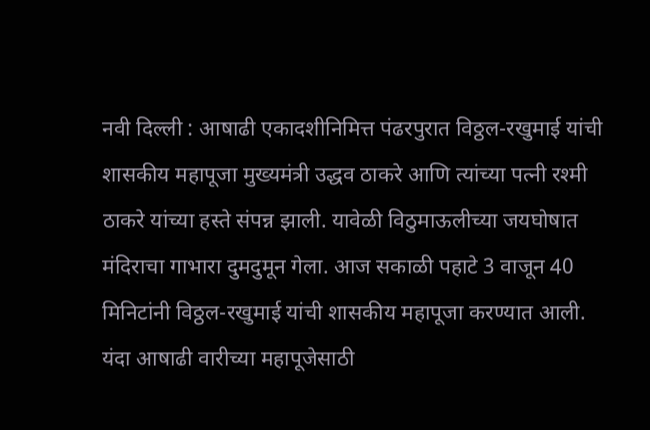नवी दिल्ली : आषाढी एकादशीनिमित्त पंढरपुरात विठ्ठल-रखुमाई यांची शासकीय महापूजा मुख्यमंत्री उद्धव ठाकरे आणि त्यांच्या पत्नी रश्मी ठाकरे यांच्या हस्ते संपन्न झाली. यावेळी विठुमाऊलीच्या जयघोषात मंदिराचा गाभारा दुमदुमून गेला. आज सकाळी पहाटे 3 वाजून 40 मिनिटांनी विठ्ठल-रखुमाई यांची शासकीय महापूजा करण्यात आली. यंदा आषाढी वारीच्या महापूजेसाठी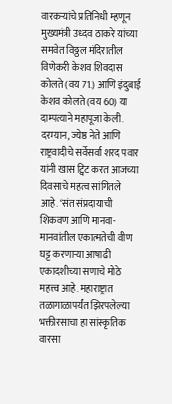वारकऱ्यांचे प्रतिनिधी म्हणून मुख्यमंत्री उध्दव ठाकरे यांच्या समवेत विठ्ठल मंदिरातील विणेकरी केशव शिवदास कोलते (वय 71.) आणि इंदुबाई केशव कोलते (वय 60) या दाम्पत्याने महापूजा केली.
दरम्यान, ज्येष्ठ नेते आणि राष्ट्रवादीचे सर्वेसर्वा शरद पवार यांनी खास ट्विट करत आजच्या दिवसाचे महत्व सांगितले आहे. ‘संत संप्रदायाची शिकवण आणि मानवा-मानवांतील एकात्मतेची वीण घट्ट करणाऱ्या आषाढी एकादशीच्या सणाचे मोठे महत्त्व आहे. महाराष्ट्रात तळागाळापर्यंत झिरपलेल्या भक्तीरसाचा हा सांस्कृतिक वारसा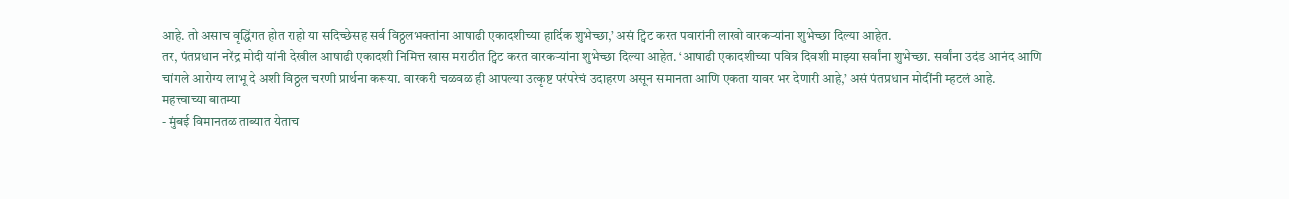आहे. तो असाच वृद्धिंगत होत राहो या सदिच्छेसह सर्व विठ्ठलभक्तांना आषाढी एकादशीच्या हार्दिक शुभेच्छा,’ असं ट्विट करत पवारांनी लाखो वारकऱ्यांना शुभेच्छा दिल्या आहेत.
तर, पंतप्रधान नरेंद्र मोदी यांनी देखील आषाढी एकादशी निमित्त खास मराठीत ट्विट करत वारकऱ्यांना शुभेच्छा दिल्या आहेत. ‘आषाढी एकादशीच्या पवित्र दिवशी माझ्या सर्वांना शुभेच्छा. सर्वांना उदंड आनंद आणि चांगले आरोग्य लाभू दे अशी विठ्ठल चरणी प्रार्थना करूया. वारकरी चळवळ ही आपल्या उत्कृष्ट परंपरेचं उदाहरण असून समानता आणि एकता यावर भर देणारी आहे,’ असं पंतप्रधान मोदींनी म्हटलं आहे.
महत्त्वाच्या बातम्या
- मुंबई विमानतळ ताब्यात येताच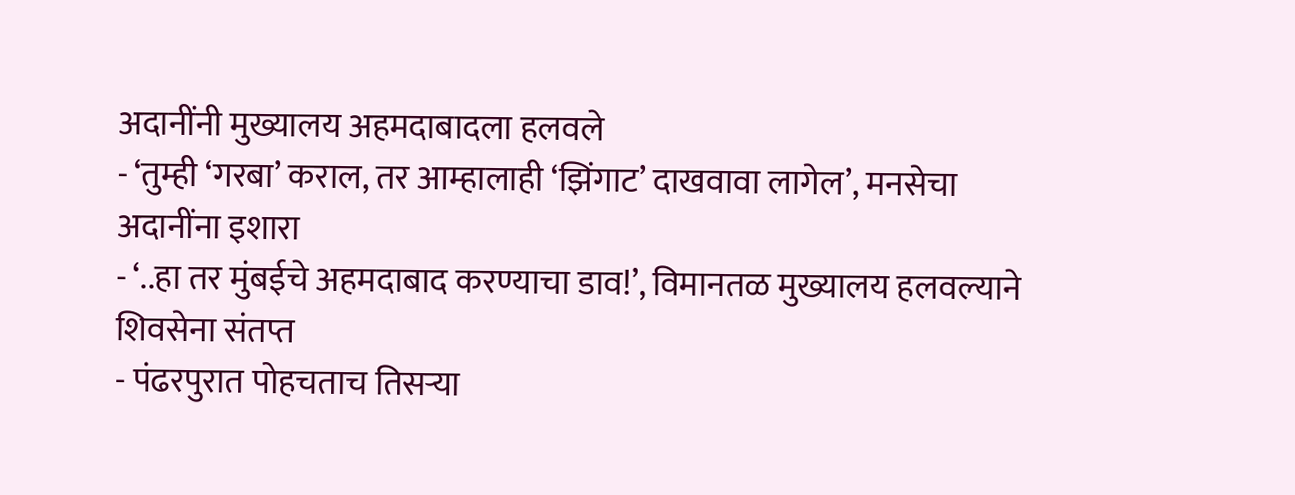अदानींनी मुख्यालय अहमदाबादला हलवले
- ‘तुम्ही ‘गरबा’ कराल, तर आम्हालाही ‘झिंगाट’ दाखवावा लागेल’, मनसेचा अदानींना इशारा
- ‘..हा तर मुंबईचे अहमदाबाद करण्याचा डाव!’, विमानतळ मुख्यालय हलवल्याने शिवसेना संतप्त
- पंढरपुरात पोहचताच तिसऱ्या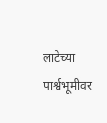लाटेच्या पार्श्वभूमीवर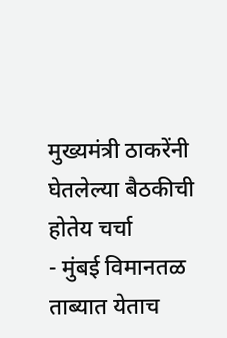मुख्यमंत्री ठाकरेंनी घेतलेल्या बैठकीची होतेय चर्चा
- मुंबई विमानतळ ताब्यात येताच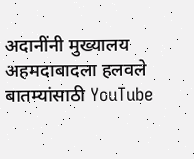अदानींनी मुख्यालय अहमदाबादला हलवले
बातम्यांसाठी YouTube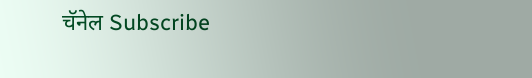चॅनेल Subscribe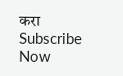करा
Subscribe Now